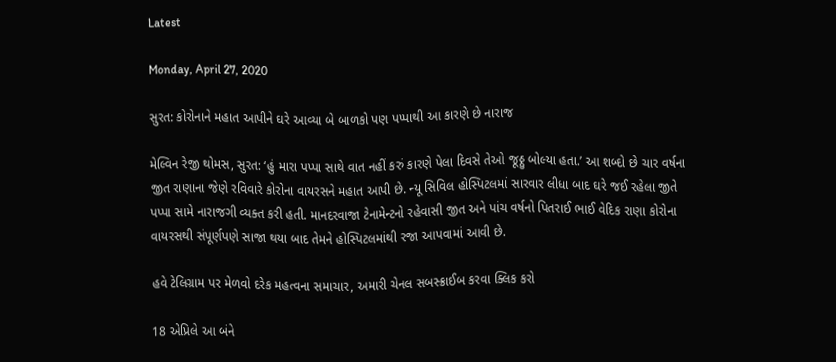Latest

Monday, April 27, 2020

સુરત: કોરોનાને મહાત આપીને ઘરે આવ્યા બે બાળકો પણ પપ્પાથી આ કારણે છે નારાજ

મેલ્વિન રેજી થોમસ, સુરત: ‘હું મારા પપ્પા સાથે વાત નહીં કરું કારણે પેલા દિવસે તેઓ જૂઠ્ઠુ બોલ્યા હતા.’ આ શબ્દો છે ચાર વર્ષના જીત રાણાના જેણે રવિવારે કોરોના વાયરસને મહાત આપી છે. ન્યૂ સિવિલ હોસ્પિટલમાં સારવાર લીધા બાદ ઘરે જઈ રહેલા જીતે પપ્પા સામે નારાજગી વ્યક્ત કરી હતી. માનદરવાજા ટેનામેન્ટનો રહેવાસી જીત અને પાંચ વર્ષનો પિતરાઈ ભાઈ વેદિક રાણા કોરોના વાયરસથી સંપૂર્ણપણે સાજા થયા બાદ તેમને હોસ્પિટલમાંથી રજા આપવામાં આવી છે.

હવે ટેલિગ્રામ પર મેળવો દરેક મહત્વના સમાચાર, અમારી ચેનલ સબસ્ક્રાઈબ કરવા ક્લિક કરો

18 એપ્રિલે આ બંને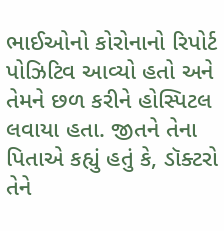ભાઈઓનો કોરોનાનો રિપોર્ટ પોઝિટિવ આવ્યો હતો અને તેમને છળ કરીને હોસ્પિટલ લવાયા હતા. જીતને તેના પિતાએ કહ્યું હતું કે, ડૉક્ટરો તેને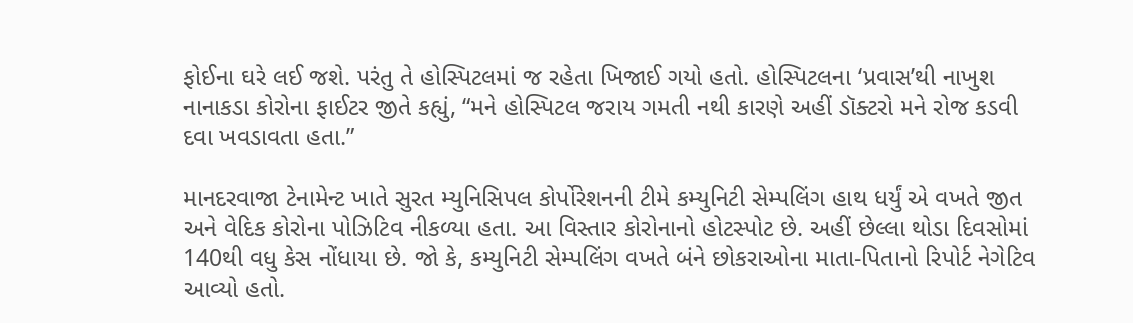ફોઈના ઘરે લઈ જશે. પરંતુ તે હોસ્પિટલમાં જ રહેતા ખિજાઈ ગયો હતો. હોસ્પિટલના ‘પ્રવાસ’થી નાખુશ નાનાકડા કોરોના ફાઈટર જીતે કહ્યું, “મને હોસ્પિટલ જરાય ગમતી નથી કારણે અહીં ડૉક્ટરો મને રોજ કડવી દવા ખવડાવતા હતા.”

માનદરવાજા ટેનામેન્ટ ખાતે સુરત મ્યુનિસિપલ કોર્પોરેશનની ટીમે કમ્યુનિટી સેમ્પલિંગ હાથ ધર્યું એ વખતે જીત અને વેદિક કોરોના પોઝિટિવ નીકળ્યા હતા. આ વિસ્તાર કોરોનાનો હોટસ્પોટ છે. અહીં છેલ્લા થોડા દિવસોમાં 140થી વધુ કેસ નોંધાયા છે. જો કે, કમ્યુનિટી સેમ્પલિંગ વખતે બંને છોકરાઓના માતા-પિતાનો રિપોર્ટ નેગેટિવ આવ્યો હતો.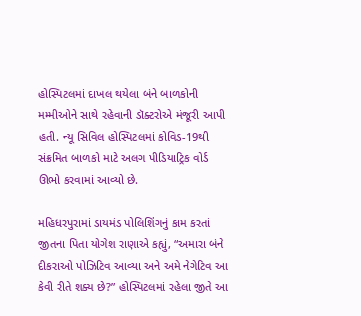હોસ્પિટલમાં દાખલ થયેલા બંને બાળકોની મમ્મીઓને સાથે રહેવાની ડૉક્ટરોએ મંજૂરી આપી હતી. ન્યૂ સિવિલ હોસ્પિટલમાં કોવિડ-19થી સંક્રમિત બાળકો માટે અલગ પીડિયાટ્રિક વોર્ડ ઊભો કરવામાં આવ્યો છે.

મહિધરપુરામાં ડાયમંડ પોલિશિંગનું કામ કરતાં જીતના પિતા યોગેશ રાણાએ કહ્યું, “અમારા બંને દીકરાઓ પોઝિટિવ આવ્યા અને અમે નેગેટિવ આ કેવી રીતે શક્ય છે?” હોસ્પિટલમાં રહેલા જીતે આ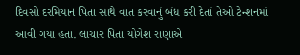દિવસો દરમિયાન પિતા સાથે વાત કરવાનું બંધ કરી દેતાં તેઓ ટેન્શનમાં આવી ગયા હતા. લાચાર પિતા યોગેશ રાણાએ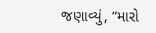જણાવ્યું, “મારો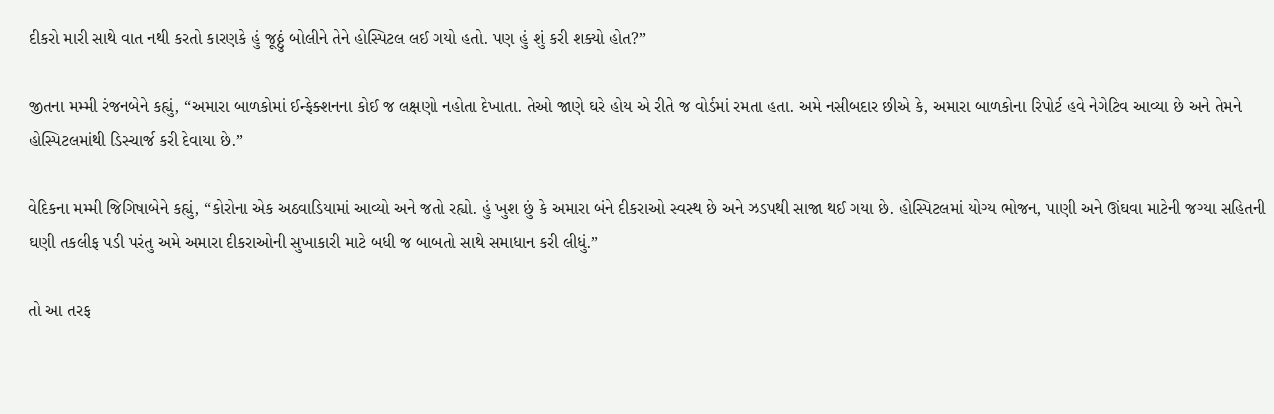દીકરો મારી સાથે વાત નથી કરતો કારણકે હું જૂઠ્ઠું બોલીને તેને હોસ્પિટલ લઈ ગયો હતો. પણ હું શું કરી શક્યો હોત?”

જીતના મમ્મી રંજનબેને કહ્યું, “અમારા બાળકોમાં ઈન્ફેક્શનના કોઈ જ લક્ષણો નહોતા દેખાતા. તેઓ જાણે ઘરે હોય એ રીતે જ વોર્ડમાં રમતા હતા. અમે નસીબદાર છીએ કે, અમારા બાળકોના રિપોર્ટ હવે નેગેટિવ આવ્યા છે અને તેમને હોસ્પિટલમાંથી ડિસ્ચાર્જ કરી દેવાયા છે.”

વેદિકના મમ્મી જિગિષાબેને કહ્યું, “કોરોના એક અઠવાડિયામાં આવ્યો અને જતો રહ્યો. હું ખુશ છું કે અમારા બંને દીકરાઓ સ્વસ્થ છે અને ઝડપથી સાજા થઈ ગયા છે. હોસ્પિટલમાં યોગ્ય ભોજન, પાણી અને ઊંઘવા માટેની જગ્યા સહિતની ઘણી તકલીફ પડી પરંતુ અમે અમારા દીકરાઓની સુખાકારી માટે બધી જ બાબતો સાથે સમાધાન કરી લીધું.”

તો આ તરફ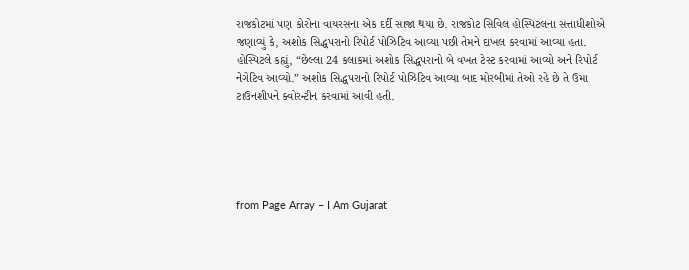રાજકોટમાં પણ કોરોના વાયરસના એક દર્દી સાજા થયા છે. રાજકોટ સિવિલ હોસ્પિટલના સત્તાધીશોએ જણાવ્યું કે, અશોક સિદ્ધપરાનો રિપોર્ટ પોઝિટિવ આવ્યા પછી તેમને દાખલ કરવામાં આવ્યા હતા. હોસ્પિટલે કહ્યું, “છેલ્લા 24 કલાકમાં અશોક સિદ્ધપરાનો બે વખત ટેસ્ટ કરવામાં આવ્યો અને રિપોર્ટ નેગેટિવ આવ્યો.” અશોક સિદ્ધપરાનો રિપોર્ટ પોઝિટિવ આવ્યા બાદ મોરબીમાં તેઓ રહે છે તે ઉમા ટાઉનશીપને ક્વોરન્ટીન કરવામાં આવી હતી.





from Page Array – I Am Gujarat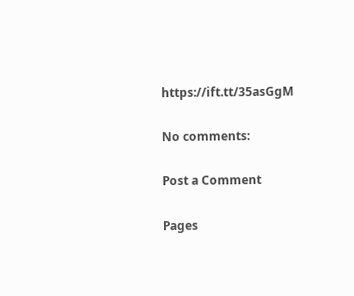https://ift.tt/35asGgM

No comments:

Post a Comment

Pages